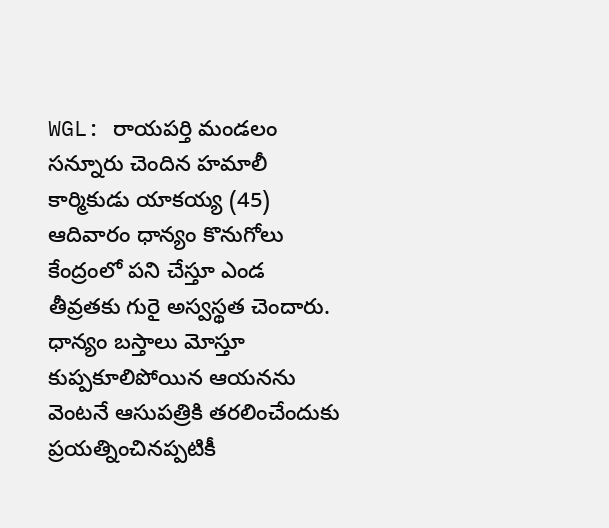WGL: రాయపర్తి మండలం సన్నూరు చెందిన హమాలీ కార్మికుడు యాకయ్య (45) ఆదివారం ధాన్యం కొనుగోలు కేంద్రంలో పని చేస్తూ ఎండ తీవ్రతకు గురై అస్వస్థత చెందారు. ధాన్యం బస్తాలు మోస్తూ కుప్పకూలిపోయిన ఆయనను వెంటనే ఆసుపత్రికి తరలించేందుకు ప్రయత్నించినప్పటికీ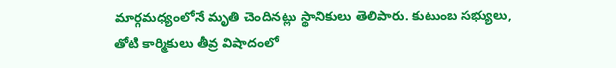మార్గమధ్యంలోనే మృతి చెందినట్లు స్థానికులు తెలిపారు. కుటుంబ సభ్యులు, తోటి కార్మికులు తీవ్ర విషాదంలో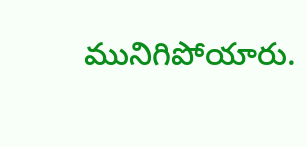మునిగిపోయారు.